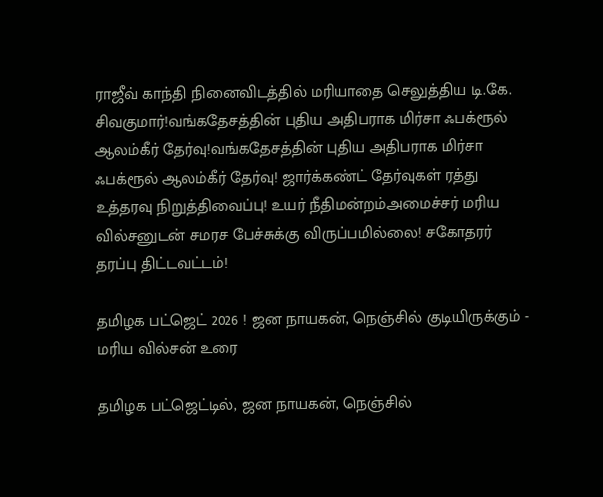ராஜீவ் காந்தி நினைவிடத்தில் மரியாதை செலுத்திய டி.கே. சிவகுமார்!வங்கதேசத்தின் புதிய அதிபராக மிர்சா ஃபக்ரூல் ஆலம்கீர் தேர்வு!வங்கதேசத்தின் புதிய அதிபராக மிர்சா ஃபக்ரூல் ஆலம்கீர் தேர்வு! ஜார்க்கண்ட் தேர்வுகள் ரத்து உத்தரவு நிறுத்திவைப்பு! உயர் நீதிமன்றம்அமைச்சர் மரிய வில்சனுடன் சமரச பேச்சுக்கு விருப்பமில்லை! சகோதரர் தரப்பு திட்டவட்டம்!

தமிழக பட்ஜெட் 2026 ! ஜன நாயகன், நெஞ்சில் குடியிருக்கும் - மரிய வில்சன் உரை

தமிழக பட்ஜெட்டில், ஜன நாயகன், நெஞ்சில்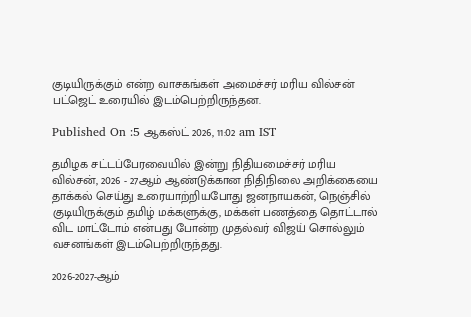குடியிருக்கும் என்ற வாசகங்கள் அமைச்சர் மரிய வில்சன் பட்ஜெட் உரையில் இடம்பெற்றிருந்தன.

Published On :5 ஆகஸ்ட் 2026, 11:02 am IST

தமிழக சட்டப்பேரவையில் இன்று நிதியமைச்சர் மரிய வில்சன், 2026 - 27ஆம் ஆண்டுக்கான நிதிநிலை அறிக்கையை தாக்கல் செய்து உரையாற்றியபோது ஜனநாயகன், நெஞ்சில் குடியிருக்கும் தமிழ் மக்களுக்கு, மக்கள் பணத்தை தொட்டால் விட மாட்டோம் என்பது போன்ற முதல்வர் விஜய் சொல்லும் வசனங்கள் இடம்பெற்றிருந்தது.

2026-2027-ஆம்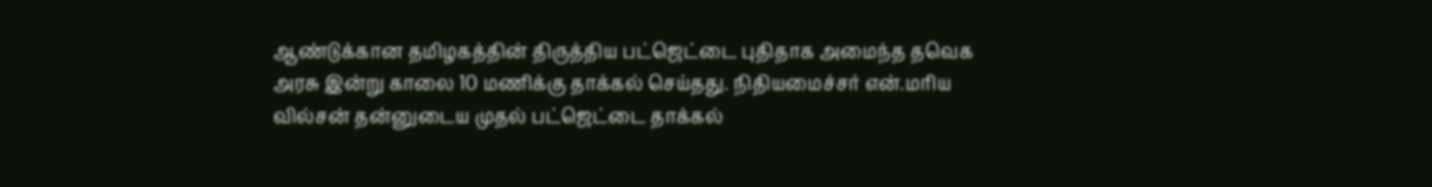ஆண்டுக்கான தமிழகத்தின் திருத்திய பட்ஜெட்டை புதிதாக அமைந்த தவெக அரசு இன்று காலை 10 மணிக்கு தாக்கல் செய்தது. நிதியமைச்சர் என்.மரிய வில்சன் தன்னுடைய முதல் பட்ஜெட்டை தாக்கல்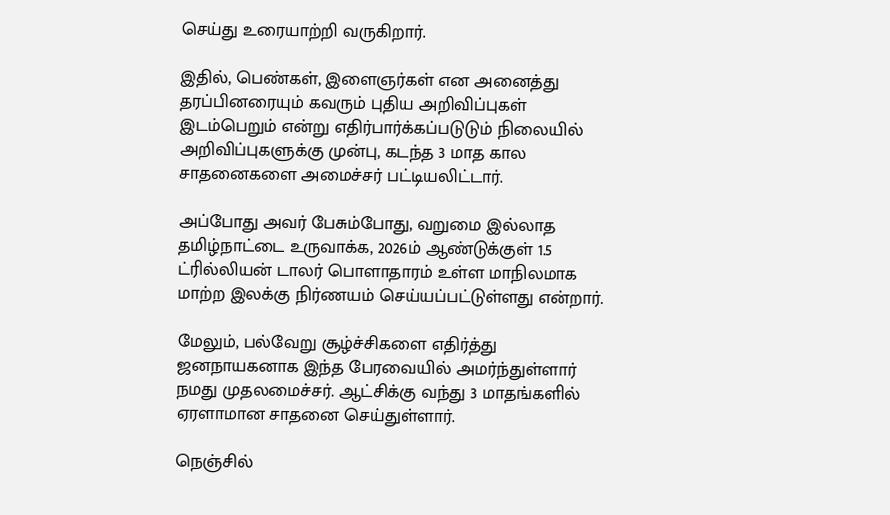செய்து உரையாற்றி வருகிறார்.

இதில், பெண்கள், இளைஞர்கள் என அனைத்து தரப்பினரையும் கவரும் புதிய அறிவிப்புகள் இடம்பெறும் என்று எதிர்பார்க்கப்படுடும் நிலையில் அறிவிப்புகளுக்கு முன்பு, கடந்த 3 மாத கால சாதனைகளை அமைச்சர் பட்டியலிட்டார்.

அப்போது அவர் பேசும்போது, வறுமை இல்லாத தமிழ்நாட்டை உருவாக்க, 2026ம் ஆண்டுக்குள் 1.5 ட்ரில்லியன் டாலர் பொளாதாரம் உள்ள மாநிலமாக மாற்ற இலக்கு நிர்ணயம் செய்யப்பட்டுள்ளது என்றார்.

மேலும், பல்வேறு சூழ்ச்சிகளை எதிர்த்து ஜனநாயகனாக இந்த பேரவையில் அமர்ந்துள்ளார் நமது முதலமைச்சர். ஆட்சிக்கு வந்து 3 மாதங்களில் ஏரளாமான சாதனை செய்துள்ளார்.

நெஞ்சில்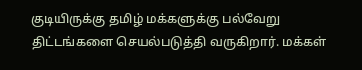குடியிருக்கு தமிழ் மக்களுக்கு பல்வேறு திட்டங்களை செயல்படுத்தி வருகிறார். மக்கள்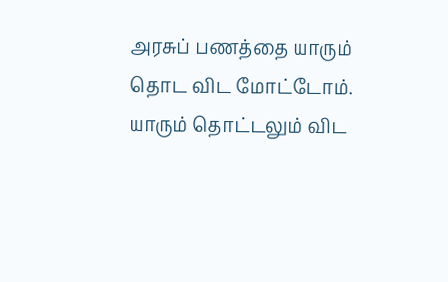அரசுப் பணத்தை யாரும் தொட விட மோட்டோம். யாரும் தொட்டலும் விட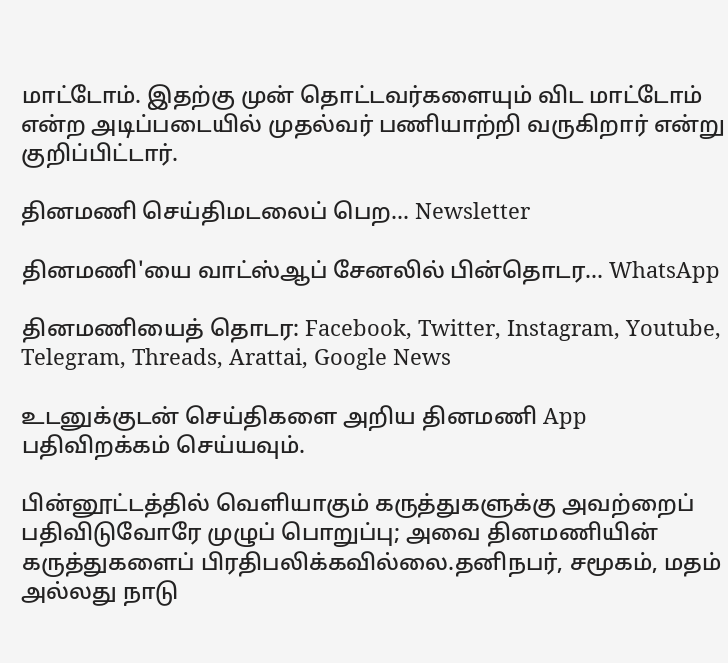மாட்டோம். இதற்கு முன் தொட்டவர்களையும் விட மாட்டோம் என்ற அடிப்படையில் முதல்வர் பணியாற்றி வருகிறார் என்று குறிப்பிட்டார்.

தினமணி செய்திமடலைப் பெற... Newsletter

தினமணி'யை வாட்ஸ்ஆப் சேனலில் பின்தொடர... WhatsApp

தினமணியைத் தொடர: Facebook, Twitter, Instagram, Youtube, Telegram, Threads, Arattai, Google News

உடனுக்குடன் செய்திகளை அறிய தினமணி App பதிவிறக்கம் செய்யவும்.

பின்னூட்டத்தில் வெளியாகும் கருத்துகளுக்கு அவற்றைப் பதிவிடுவோரே முழுப் பொறுப்பு; அவை தினமணியின் கருத்துகளைப் பிரதிபலிக்கவில்லை.தனிநபர், சமூகம், மதம் அல்லது நாடு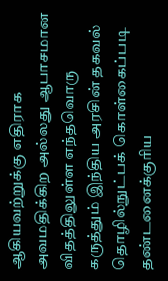ஆகியவற்றுக்கு எதிராக அவமதிக்கிற அல்லது ஆபாசமான விதத்திலுள்ள எந்தவொரு கருத்தும் இந்திய அரசின் தகவல் தொழில்நுட்பக் கொள்கைப்படி தண்டனைக்குரிய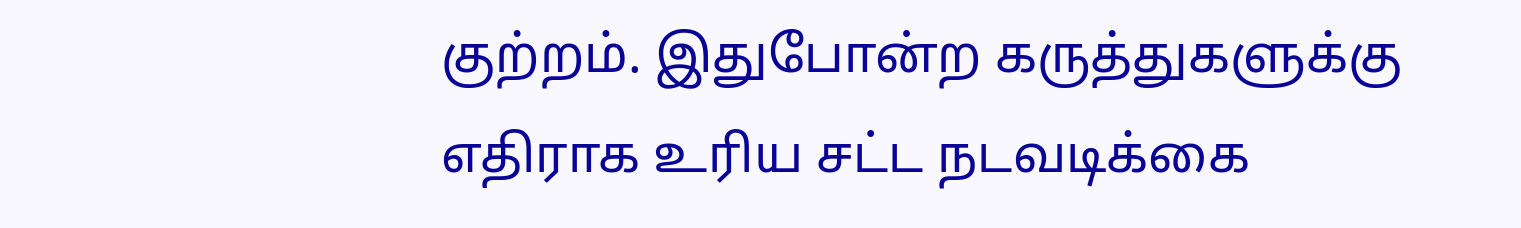குற்றம். இதுபோன்ற கருத்துகளுக்கு எதிராக உரிய சட்ட நடவடிக்கை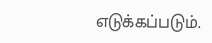எடுக்கப்படும்.